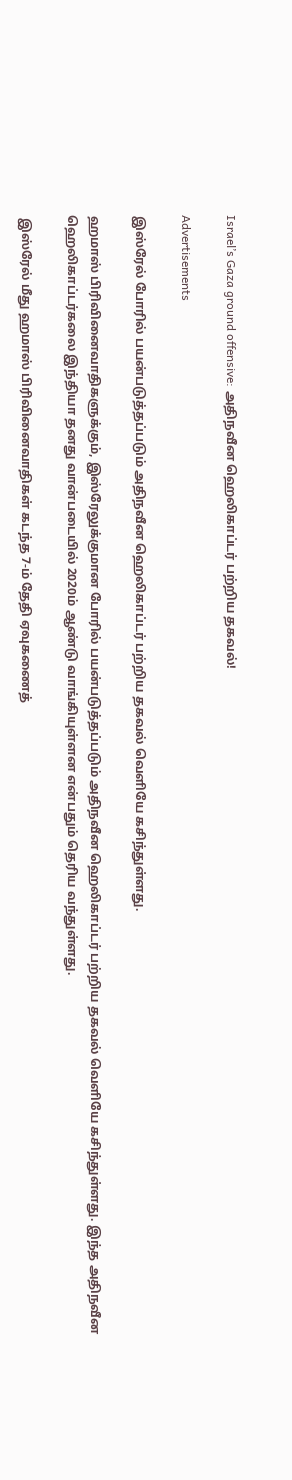Israel’s Gaza ground offensive: அதிநவீன ஹெலிகாப்டர் பற்றிய தகவல்!

Advertisements

இஸ்ரேல் போரில் பயன்படுத்தப்படும் அதிநவீன ஹெலிகாப்டர் பற்றிய தகவல் வெளியே கசிந்துள்ளது.

ஹமாஸ் பிரிவினைவாதிகளுக்கும், இஸ்ரேலுக்குமான போரில் பயன்படுத்தப்படும் அதிநவீன ஹெலிகாப்டர் பற்றிய தகவல் வெளியே கசிந்துள்ளது. இந்த அதிநவீன ஹெலிகாப்டர்கலை இந்தியா தனது வான்படையில் 2020ம் ஆண்டு வாங்கியுள்ளன என்பதும் தெரிய வந்துள்ளது.

 இஸ்ரேல் மீது ஹமாஸ் பிரிவினைவாதிகள் கடந்த 7-ம் தேதி ஏவுகணைத்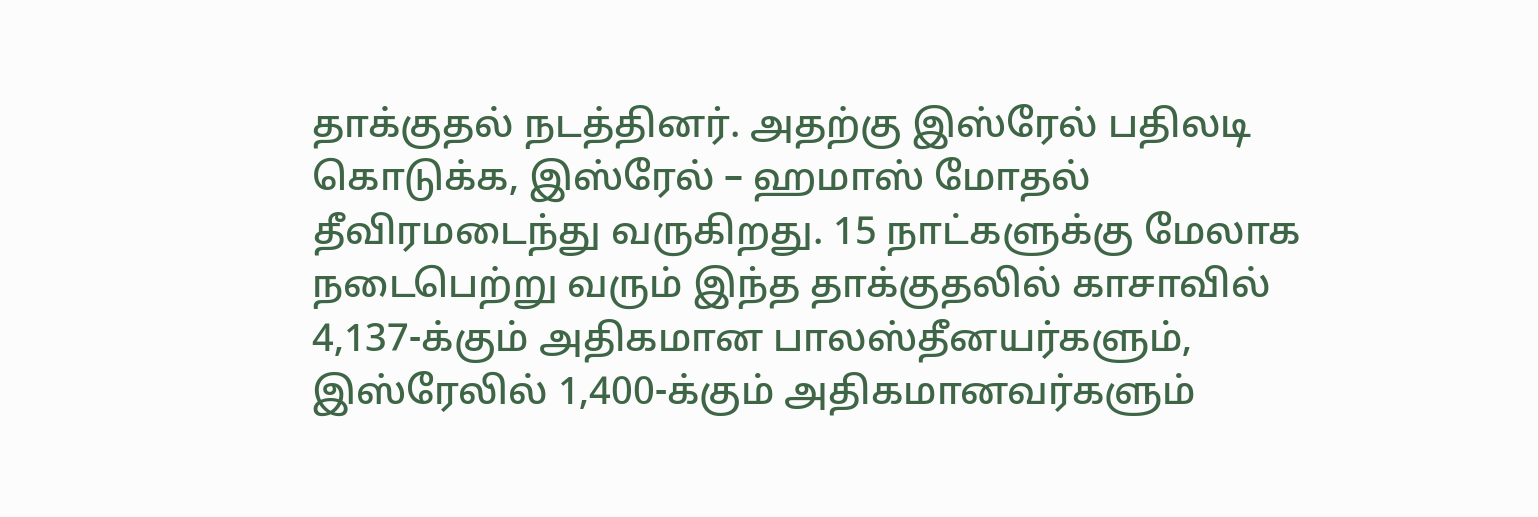தாக்குதல் நடத்தினர். அதற்கு இஸ்ரேல் பதிலடி கொடுக்க, இஸ்ரேல் – ஹமாஸ் மோதல் தீவிரமடைந்து வருகிறது. 15 நாட்களுக்கு மேலாக நடைபெற்று வரும் இந்த தாக்குதலில் காசாவில் 4,137-க்கும் அதிகமான பாலஸ்தீனயர்களும், இஸ்ரேலில் 1,400-க்கும் அதிகமானவர்களும்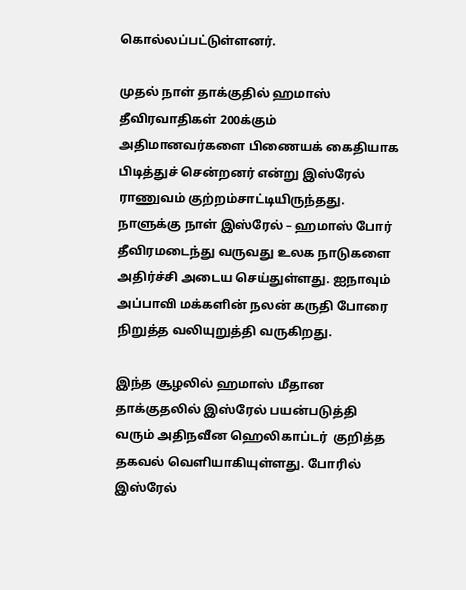கொல்லப்பட்டுள்ளனர்.

முதல் நாள் தாக்குதில் ஹமாஸ் தீவிரவாதிகள் 200க்கும் அதிமானவர்களை பிணையக் கைதியாக பிடித்துச் சென்றனர் என்று இஸ்ரேல் ராணுவம் குற்றம்சாட்டியிருந்தது. நாளுக்கு நாள் இஸ்ரேல் – ஹமாஸ் போர் தீவிரமடைந்து வருவது உலக நாடுகளை அதிர்ச்சி அடைய செய்துள்ளது. ஐநாவும் அப்பாவி மக்களின் நலன் கருதி போரை நிறுத்த வலியுறுத்தி வருகிறது.

இந்த சூழலில் ஹமாஸ் மீதான தாக்குதலில் இஸ்ரேல் பயன்படுத்தி வரும் அதிநவீன ஹெலிகாப்டர்  குறித்த தகவல் வெளியாகியுள்ளது. போரில் இஸ்ரேல்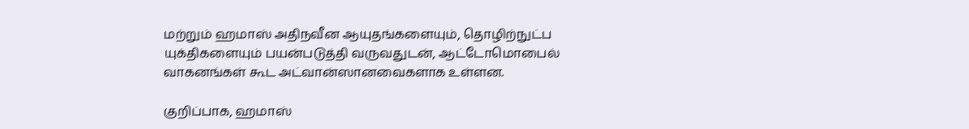மற்றும் ஹமாஸ் அதிநவீன ஆயுதங்களையும், தொழிற்நுட்ப யுக்திகளையும் பயன்படுத்தி வருவதுடன், ஆட்டோமொபைல் வாகனங்கள் கூட அட்வான்ஸானவைகளாக உள்ளன.

குறிப்பாக, ஹமாஸ்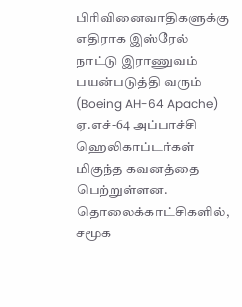பிரிவினைவாதிகளுக்கு எதிராக இஸ்ரேல் நாட்டு இராணுவம் பயன்படுத்தி வரும் (Boeing AH-64 Apache) ஏ.எச்-64 அப்பாச்சி  ஹெலிகாப்டர்கள் மிகுந்த கவனத்தை பெற்றுள்ளன. தொலைக்காட்சிகளில், சமூக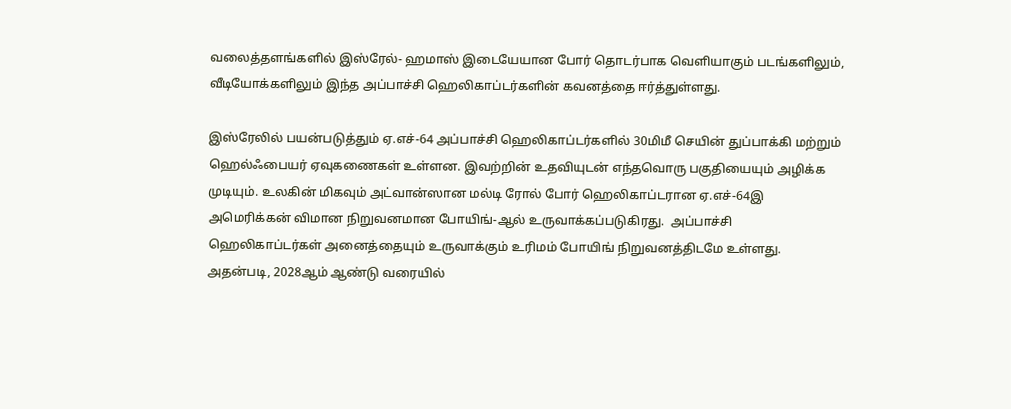வலைத்தளங்களில் இஸ்ரேல்- ஹமாஸ் இடையேயான போர் தொடர்பாக வெளியாகும் படங்களிலும், வீடியோக்களிலும் இந்த அப்பாச்சி ஹெலிகாப்டர்களின் கவனத்தை ஈர்த்துள்ளது.

இஸ்ரேலில் பயன்படுத்தும் ஏ.எச்-64 அப்பாச்சி ஹெலிகாப்டர்களில் 30மிமீ செயின் துப்பாக்கி மற்றும் ஹெல்ஃபையர் ஏவுகணைகள் உள்ளன. இவற்றின் உதவியுடன் எந்தவொரு பகுதியையும் அழிக்க முடியும். உலகின் மிகவும் அட்வான்ஸான மல்டி ரோல் போர் ஹெலிகாப்டரான ஏ.எச்-64இ அமெரிக்கன் விமான நிறுவனமான போயிங்-ஆல் உருவாக்கப்படுகிரது.  அப்பாச்சி ஹெலிகாப்டர்கள் அனைத்தையும் உருவாக்கும் உரிமம் போயிங் நிறுவனத்திடமே உள்ளது.
அதன்படி, 2028ஆம் ஆண்டு வரையில்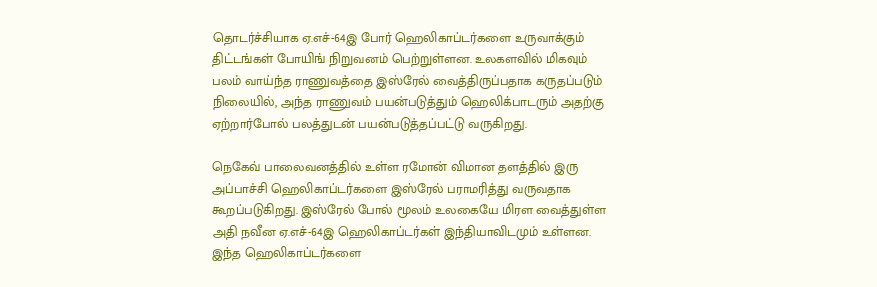தொடர்ச்சியாக ஏ.எச்-64இ போர் ஹெலிகாப்டர்களை உருவாக்கும் திட்டங்கள் போயிங் நிறுவனம் பெற்றுள்ளன. உலகளவில் மிகவும் பலம் வாய்ந்த ராணுவத்தை இஸ்ரேல் வைத்திருப்பதாக கருதப்படும் நிலையில், அந்த ராணுவம் பயன்படுத்தும் ஹெலிக்பாடரும் அதற்கு ஏற்றார்போல் பலத்துடன் பயன்படுத்தப்பட்டு வருகிறது.

நெகேவ் பாலைவனத்தில் உள்ள ரமோன் விமான தளத்தில் இரு அப்பாச்சி ஹெலிகாப்டர்களை இஸ்ரேல் பராமரித்து வருவதாக கூறப்படுகிறது. இஸ்ரேல் போல் மூலம் உலகையே மிரள வைத்துள்ள அதி நவீன ஏ.எச்-64இ ஹெலிகாப்டர்கள் இந்தியாவிடமும் உள்ளன. இந்த ஹெலிகாப்டர்களை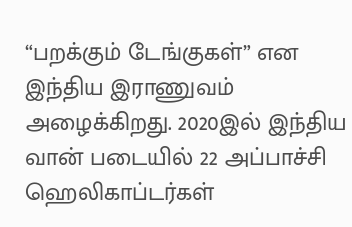“பறக்கும் டேங்குகள்” என இந்திய இராணுவம் அழைக்கிறது. 2020இல் இந்திய வான் படையில் 22 அப்பாச்சி ஹெலிகாப்டர்கள்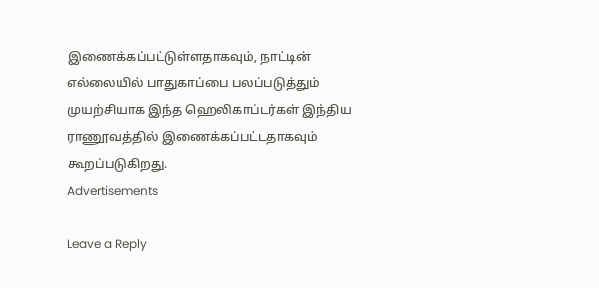இணைக்கப்பட்டுள்ளதாகவும், நாட்டின் எல்லையில் பாதுகாப்பை பலப்படுத்தும் முயற்சியாக இந்த ஹெலிகாப்டர்கள் இந்திய ராணூவத்தில் இணைக்கப்பட்டதாகவும் கூறப்படுகிறது.
Advertisements

Leave a Reply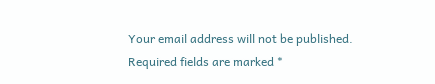Your email address will not be published. Required fields are marked *